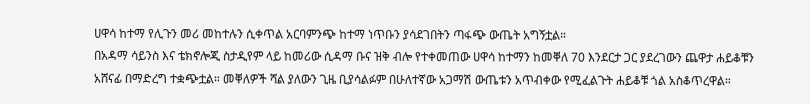ሀዋሳ ከተማ የሊጉን መሪ መከተሉን ሲቀጥል አርባምንጭ ከተማ ነጥቡን ያሳደገበትን ጣፋጭ ውጤት አግኝቷል።
በአዳማ ሳይንስ እና ቴክኖሎጂ ስታዲየም ላይ ከመሪው ሲዳማ ቡና ዝቅ ብሎ የተቀመጠው ሀዋሳ ከተማን ከመቐለ 70 እንደርታ ጋር ያደረገውን ጨዋታ ሐይቆቹን አሸናፊ በማድረግ ተቋጭቷል። መቐለዎች ሻል ያለውን ጊዜ ቢያሳልፉም በሁለተኛው አጋማሽ ውጤቱን አጥብቀው የሚፈልጉት ሐይቆቹ ጎል አስቆጥረዋል።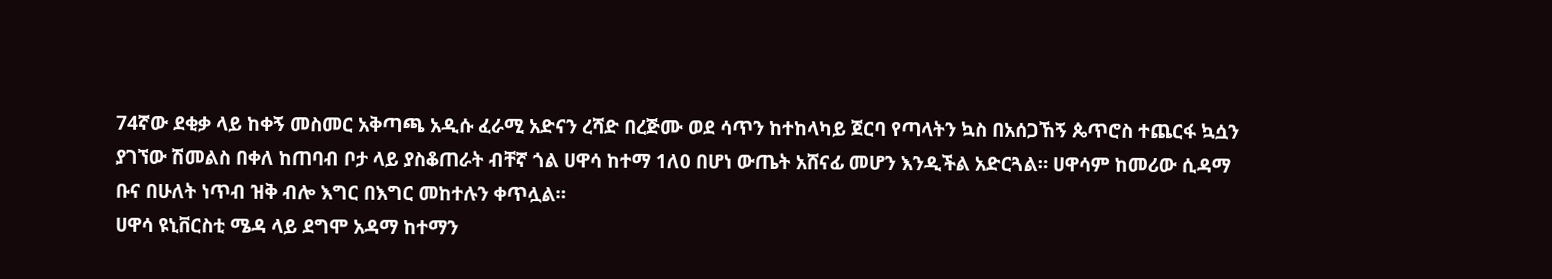74ኛው ደቂቃ ላይ ከቀኝ መስመር አቅጣጫ አዲሱ ፈራሚ አድናን ረሻድ በረጅሙ ወደ ሳጥን ከተከላካይ ጀርባ የጣላትን ኳስ በአሰጋኸኝ ጴጥሮስ ተጨርፋ ኳሷን ያገኘው ሽመልስ በቀለ ከጠባብ ቦታ ላይ ያስቆጠራት ብቸኛ ጎል ሀዋሳ ከተማ 1ለ0 በሆነ ውጤት አሸናፊ መሆን እንዲችል አድርጓል። ሀዋሳም ከመሪው ሲዳማ ቡና በሁለት ነጥብ ዝቅ ብሎ እግር በእግር መከተሉን ቀጥሏል።
ሀዋሳ ዩኒቨርስቲ ሜዳ ላይ ደግሞ አዳማ ከተማን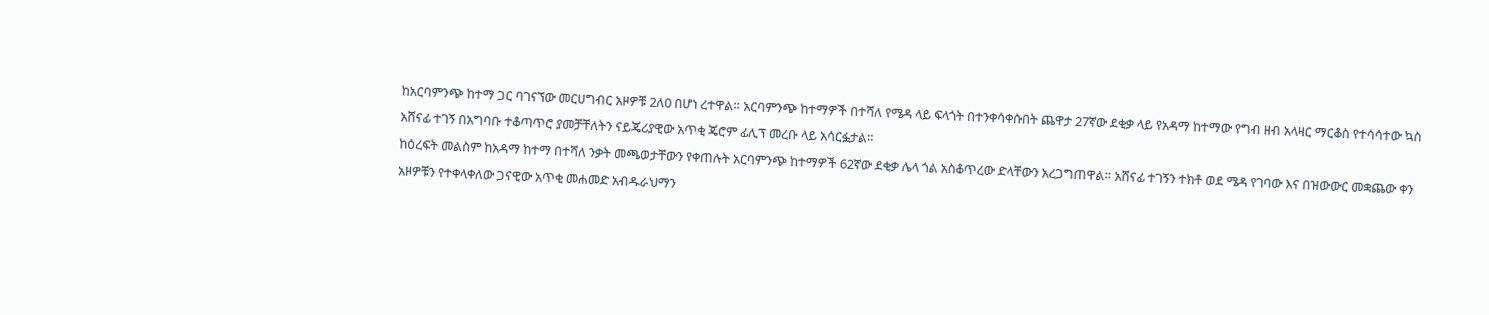ከአርባምንጭ ከተማ ጋር ባገናኘው መርሀግብር አዞዎቹ 2ለ0 በሆነ ረተዋል። አርባምንጭ ከተማዎች በተሻለ የሜዳ ላይ ፍላጎት በተንቀሳቀሱበት ጨዋታ 27ኛው ደቂቃ ላይ የአዳማ ከተማው የግብ ዘብ አላዛር ማርቆስ የተሳሳተው ኳስ አሸናፊ ተገኝ በአግባቡ ተቆጣጥሮ ያመቻቸለትን ናይጄሪያዊው አጥቂ ጄሮም ፊሊፕ መረቡ ላይ አሳርፏታል።
ከዕረፍት መልስም ከአዳማ ከተማ በተሻለ ንቃት መጫወታቸውን የቀጠሉት አርባምንጭ ከተማዎች 62ኛው ደቂቃ ሌላ ጎል አስቆጥረው ድላቸውን አረጋግጠዋል። አሸናፊ ተገኝን ተክቶ ወደ ሜዳ የገባው እና በዝውውር መቋጨው ቀን አዞዎቹን የተቀላቀለው ጋናዊው አጥቂ መሐመድ አብዱራህማን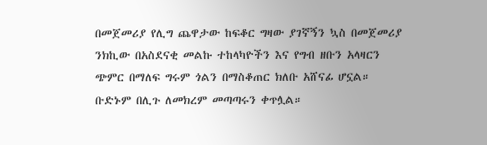በመጀመሪያ የሊግ ጨዋታው ከፍቆር ግዛው ያገኛኝን ኳስ በመጀመሪያ ንክኪው በአስደናቂ መልኩ ተከላካዮችን እና የግብ ዘቡን አላዛርን ጭምር በማለፍ ግሩም ጎልን በማስቆጠር ክለቡ አሸናፊ ሆኗል። ቡድኑም በሊጉ ለመክረም መጣጣሩን ቀጥሏል።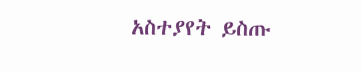አስተያየት ይስጡ